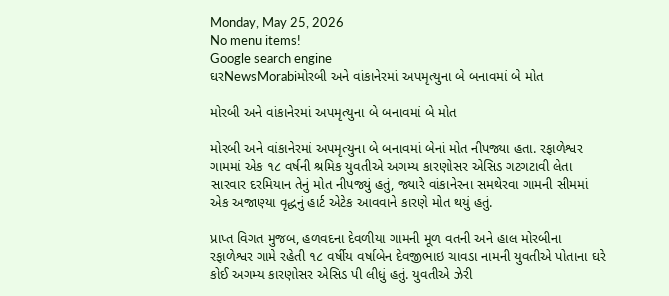Monday, May 25, 2026
No menu items!
Google search engine
ઘરNewsMorabiમોરબી અને વાંકાનેરમાં અપમૃત્યુના બે બનાવમાં બે મોત

મોરબી અને વાંકાનેરમાં અપમૃત્યુના બે બનાવમાં બે મોત

મોરબી અને વાંકાનેરમાં અપમૃત્યુના બે બનાવમાં બેનાં મોત નીપજ્યા હતા. રફાળેશ્વર ગામમાં એક ૧૮ વર્ષની શ્રમિક યુવતીએ અગમ્ય કારણોસર એસિડ ગટગટાવી લેતા સારવાર દરમિયાન તેનું મોત નીપજ્યું હતું, જ્યારે વાંકાનેરના સમથેરવા ગામની સીમમાં એક અજાણ્યા વૃદ્ધનું હાર્ટ એટેક આવવાને કારણે મોત થયું હતું.

પ્રાપ્ત વિગત મુજબ, હળવદના દેવળીયા ગામની મૂળ વતની અને હાલ મોરબીના રફાળેશ્વર ગામે રહેતી ૧૮ વર્ષીય વર્ષાબેન દેવજીભાઇ ચાવડા નામની યુવતીએ પોતાના ઘરે કોઈ અગમ્ય કારણોસર એસિડ પી લીધું હતું. યુવતીએ ઝેરી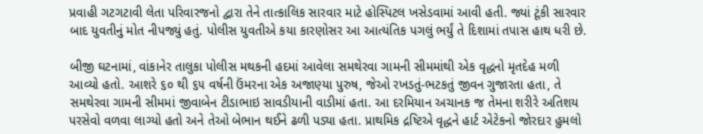પ્રવાહી ગટગટાવી લેતા પરિવારજનો દ્વારા તેને તાત્કાલિક સારવાર માટે હોસ્પિટલ ખસેડવામાં આવી હતી. જ્યાં ટૂંકી સારવાર બાદ યુવતીનું મોત નીપજ્યું હતું. પોલીસ યુવતીએ કયા કારણોસર આ આત્યંતિક પગલું ભર્યું તે દિશામાં તપાસ હાથ ધરી છે.

બીજી ઘટનામાં, વાંકાનેર તાલુકા પોલીસ મથકની હદમાં આવેલા સમથેરવા ગામની સીમમાંથી એક વૃદ્ધનો મૃતદેહ મળી આવ્યો હતો. આશરે ૬૦ થી ૬૫ વર્ષની ઉંમરના એક અજાણ્યા પુરુષ, જેઓ રખડતું-ભટકતું જીવન ગુજારતા હતા, તે સમથેરવા ગામની સીમમાં જીવાબેન ટીડાભાઇ સાવડીયાની વાડીમાં હતા. આ દરમિયાન અચાનક જ તેમના શરીરે અતિશય પરસેવો વળવા લાગ્યો હતો અને તેઓ બેભાન થઈને ઢળી પડ્યા હતા. પ્રાથમિક દ્રષ્ટિએ વૃદ્ધને હાર્ટ એટેકનો જોરદાર હુમલો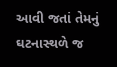આવી જતાં તેમનું ઘટનાસ્થળે જ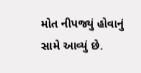મોત નીપજ્યું હોવાનું સામે આવ્યું છે.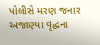પોલીસે મરણ જનાર અજાણ્યા વૃદ્ધના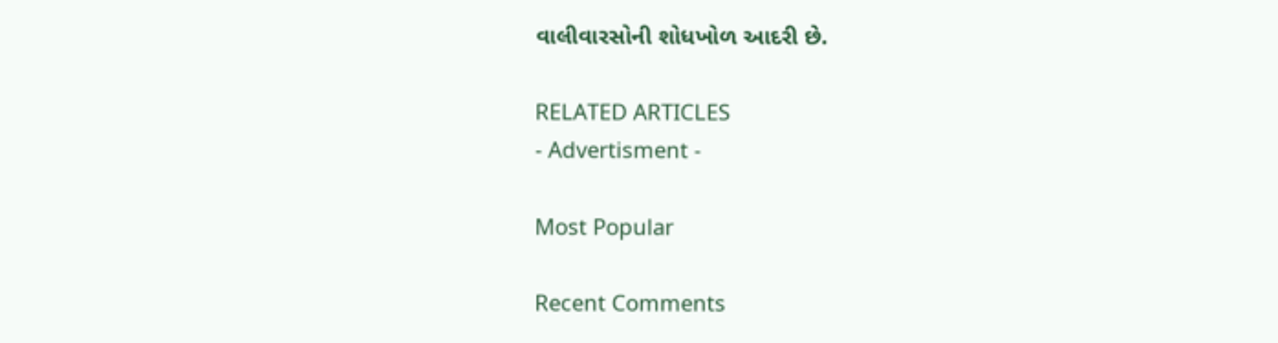વાલીવારસોની શોધખોળ આદરી છે.

RELATED ARTICLES
- Advertisment -

Most Popular

Recent Comments